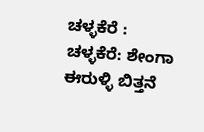ಚಳ್ಳಕೆರೆ :
ಚಳ್ಳಕೆರೆ: ಶೇಂಗಾ ಈರುಳ್ಳಿ ಬಿತ್ತನೆ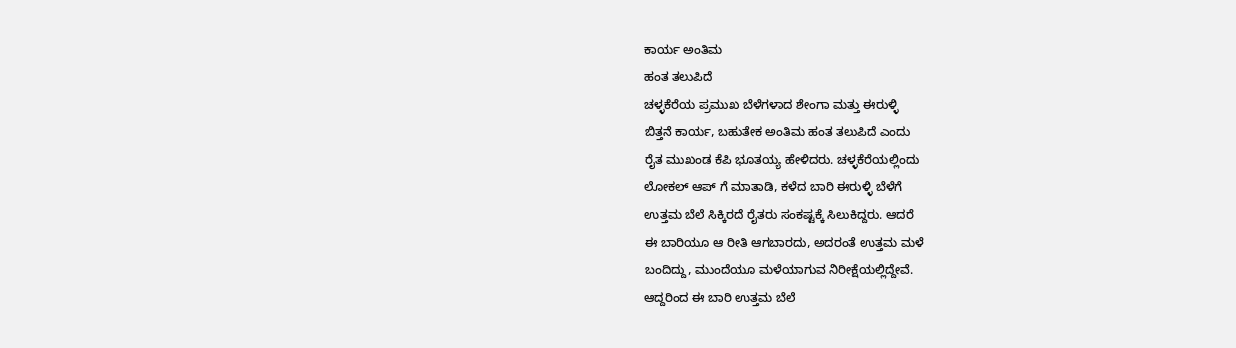ಕಾರ್ಯ ಅಂತಿಮ
ಹಂತ ತಲುಪಿದೆ
ಚಳ್ಳಕೆರೆಯ ಪ್ರಮುಖ ಬೆಳೆಗಳಾದ ಶೇಂಗಾ ಮತ್ತು ಈರುಳ್ಳಿ
ಬಿತ್ತನೆ ಕಾರ್ಯ, ಬಹುತೇಕ ಅಂತಿಮ ಹಂತ ತಲುಪಿದೆ ಎಂದು
ರೈತ ಮುಖಂಡ ಕೆಪಿ ಭೂತಯ್ಯ ಹೇಳಿದರು. ಚಳ್ಳಕೆರೆಯಲ್ಲಿಂದು
ಲೋಕಲ್ ಆಪ್ ಗೆ ಮಾತಾಡಿ, ಕಳೆದ ಬಾರಿ ಈರುಳ್ಳಿ ಬೆಳೆಗೆ
ಉತ್ತಮ ಬೆಲೆ ಸಿಕ್ಕಿರದೆ ರೈತರು ಸಂಕಷ್ಟಕ್ಕೆ ಸಿಲುಕಿದ್ದರು. ಆದರೆ
ಈ ಬಾರಿಯೂ ಆ ರೀತಿ ಆಗಬಾರದು, ಅದರಂತೆ ಉತ್ತಮ ಮಳೆ
ಬಂದಿದ್ದು, ಮುಂದೆಯೂ ಮಳೆಯಾಗುವ ನಿರೀಕ್ಷೆಯಲ್ಲಿದ್ದೇವೆ.
ಆದ್ದರಿಂದ ಈ ಬಾರಿ ಉತ್ತಮ ಬೆಲೆ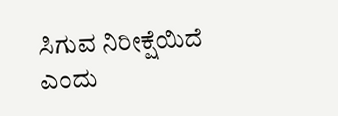ಸಿಗುವ ನಿರೀಕ್ಷೆಯಿದೆ ಎಂದು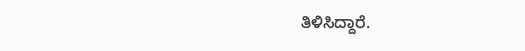ತಿಳಿಸಿದ್ದಾರೆ.